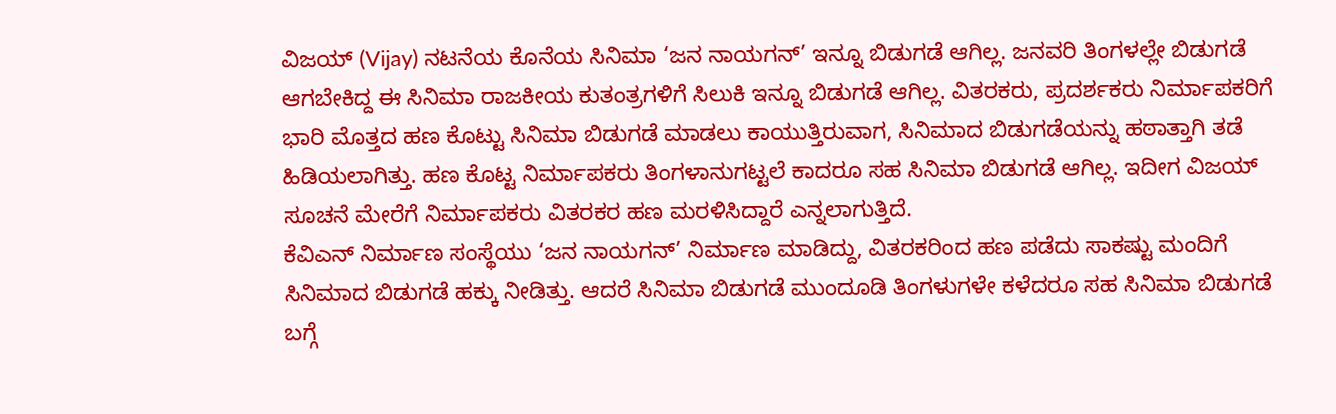ವಿಜಯ್ (Vijay) ನಟನೆಯ ಕೊನೆಯ ಸಿನಿಮಾ ‘ಜನ ನಾಯಗನ್’ ಇನ್ನೂ ಬಿಡುಗಡೆ ಆಗಿಲ್ಲ. ಜನವರಿ ತಿಂಗಳಲ್ಲೇ ಬಿಡುಗಡೆ ಆಗಬೇಕಿದ್ದ ಈ ಸಿನಿಮಾ ರಾಜಕೀಯ ಕುತಂತ್ರಗಳಿಗೆ ಸಿಲುಕಿ ಇನ್ನೂ ಬಿಡುಗಡೆ ಆಗಿಲ್ಲ. ವಿತರಕರು, ಪ್ರದರ್ಶಕರು ನಿರ್ಮಾಪಕರಿಗೆ ಭಾರಿ ಮೊತ್ತದ ಹಣ ಕೊಟ್ಟು ಸಿನಿಮಾ ಬಿಡುಗಡೆ ಮಾಡಲು ಕಾಯುತ್ತಿರುವಾಗ, ಸಿನಿಮಾದ ಬಿಡುಗಡೆಯನ್ನು ಹಠಾತ್ತಾಗಿ ತಡೆ ಹಿಡಿಯಲಾಗಿತ್ತು. ಹಣ ಕೊಟ್ಟ ನಿರ್ಮಾಪಕರು ತಿಂಗಳಾನುಗಟ್ಟಲೆ ಕಾದರೂ ಸಹ ಸಿನಿಮಾ ಬಿಡುಗಡೆ ಆಗಿಲ್ಲ. ಇದೀಗ ವಿಜಯ್ ಸೂಚನೆ ಮೇರೆಗೆ ನಿರ್ಮಾಪಕರು ವಿತರಕರ ಹಣ ಮರಳಿಸಿದ್ದಾರೆ ಎನ್ನಲಾಗುತ್ತಿದೆ.
ಕೆವಿಎನ್ ನಿರ್ಮಾಣ ಸಂಸ್ಥೆಯು ‘ಜನ ನಾಯಗನ್’ ನಿರ್ಮಾಣ ಮಾಡಿದ್ದು, ವಿತರಕರಿಂದ ಹಣ ಪಡೆದು ಸಾಕಷ್ಟು ಮಂದಿಗೆ ಸಿನಿಮಾದ ಬಿಡುಗಡೆ ಹಕ್ಕು ನೀಡಿತ್ತು. ಆದರೆ ಸಿನಿಮಾ ಬಿಡುಗಡೆ ಮುಂದೂಡಿ ತಿಂಗಳುಗಳೇ ಕಳೆದರೂ ಸಹ ಸಿನಿಮಾ ಬಿಡುಗಡೆ ಬಗ್ಗೆ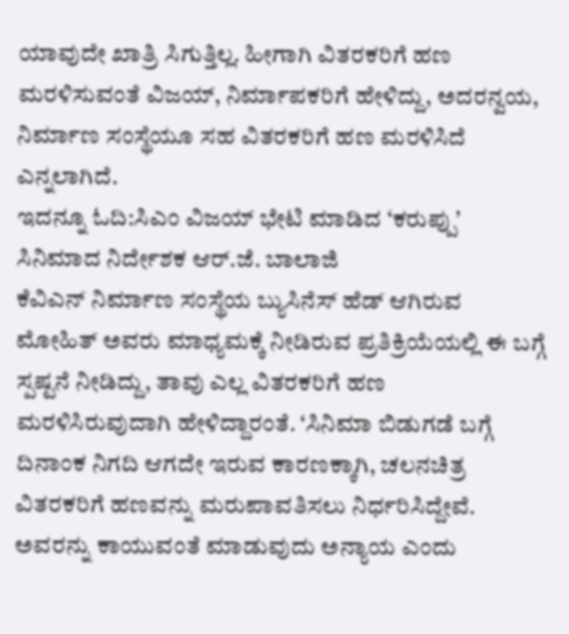ಯಾವುದೇ ಖಾತ್ರಿ ಸಿಗುತ್ತಿಲ್ಲ. ಹೀಗಾಗಿ ವಿತರಕರಿಗೆ ಹಣ ಮರಳಿಸುವಂತೆ ವಿಜಯ್, ನಿರ್ಮಾಪಕರಿಗೆ ಹೇಳಿದ್ದು, ಅದರನ್ವಯ, ನಿರ್ಮಾಣ ಸಂಸ್ಥೆಯೂ ಸಹ ವಿತರಕರಿಗೆ ಹಣ ಮರಳಿಸಿದೆ ಎನ್ನಲಾಗಿದೆ.
ಇದನ್ನೂ ಓದಿ:ಸಿಎಂ ವಿಜಯ್ ಭೇಟಿ ಮಾಡಿದ ‘ಕರುಪ್ಪು’ ಸಿನಿಮಾದ ನಿರ್ದೇಶಕ ಆರ್.ಜೆ. ಬಾಲಾಜಿ
ಕೆವಿಎನ್ ನಿರ್ಮಾಣ ಸಂಸ್ಥೆಯ ಬ್ಯುಸಿನೆಸ್ ಹೆಡ್ ಆಗಿರುವ ಮೋಹಿತ್ ಅವರು ಮಾಧ್ಯಮಕ್ಕೆ ನೀಡಿರುವ ಪ್ರತಿಕ್ರಿಯೆಯಲ್ಲಿ ಈ ಬಗ್ಗೆ ಸ್ಪಷ್ಟನೆ ನೀಡಿದ್ದು, ತಾವು ಎಲ್ಲ ವಿತರಕರಿಗೆ ಹಣ ಮರಳಿಸಿರುವುದಾಗಿ ಹೇಳಿದ್ದಾರಂತೆ. ‘ಸಿನಿಮಾ ಬಿಡುಗಡೆ ಬಗ್ಗೆ ದಿನಾಂಕ ನಿಗದಿ ಆಗದೇ ಇರುವ ಕಾರಣಕ್ಕಾಗಿ, ಚಲನಚಿತ್ರ ವಿತರಕರಿಗೆ ಹಣವನ್ನು ಮರುಪಾವತಿಸಲು ನಿರ್ಧರಿಸಿದ್ದೇವೆ. ಅವರನ್ನು ಕಾಯುವಂತೆ ಮಾಡುವುದು ಅನ್ಯಾಯ ಎಂದು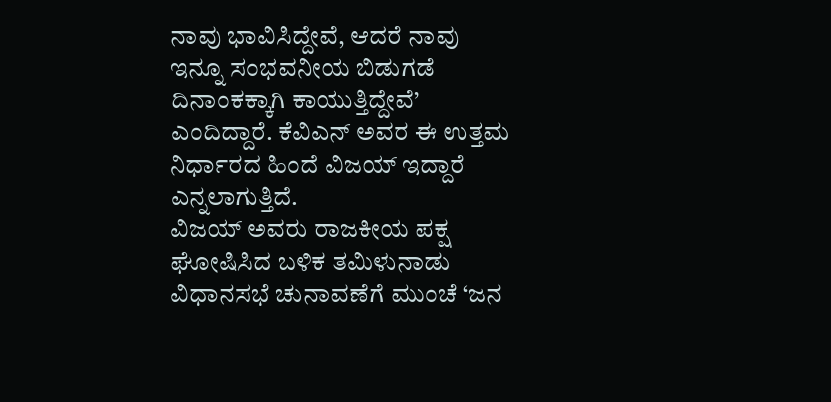ನಾವು ಭಾವಿಸಿದ್ದೇವೆ, ಆದರೆ ನಾವು ಇನ್ನೂ ಸಂಭವನೀಯ ಬಿಡುಗಡೆ ದಿನಾಂಕಕ್ಕಾಗಿ ಕಾಯುತ್ತಿದ್ದೇವೆ’ ಎಂದಿದ್ದಾರೆ. ಕೆವಿಎನ್ ಅವರ ಈ ಉತ್ತಮ ನಿರ್ಧಾರದ ಹಿಂದೆ ವಿಜಯ್ ಇದ್ದಾರೆ ಎನ್ನಲಾಗುತ್ತಿದೆ.
ವಿಜಯ್ ಅವರು ರಾಜಕೀಯ ಪಕ್ಷ ಘೋಷಿಸಿದ ಬಳಿಕ ತಮಿಳುನಾಡು ವಿಧಾನಸಭೆ ಚುನಾವಣೆಗೆ ಮುಂಚೆ ‘ಜನ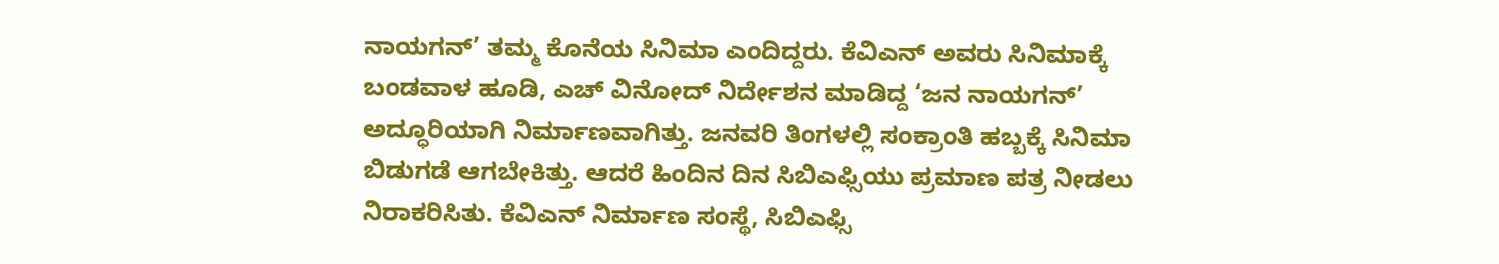ನಾಯಗನ್’ ತಮ್ಮ ಕೊನೆಯ ಸಿನಿಮಾ ಎಂದಿದ್ದರು. ಕೆವಿಎನ್ ಅವರು ಸಿನಿಮಾಕ್ಕೆ ಬಂಡವಾಳ ಹೂಡಿ, ಎಚ್ ವಿನೋದ್ ನಿರ್ದೇಶನ ಮಾಡಿದ್ದ ‘ಜನ ನಾಯಗನ್’ ಅದ್ಧೂರಿಯಾಗಿ ನಿರ್ಮಾಣವಾಗಿತ್ತು. ಜನವರಿ ತಿಂಗಳಲ್ಲಿ ಸಂಕ್ರಾಂತಿ ಹಬ್ಬಕ್ಕೆ ಸಿನಿಮಾ ಬಿಡುಗಡೆ ಆಗಬೇಕಿತ್ತು. ಆದರೆ ಹಿಂದಿನ ದಿನ ಸಿಬಿಎಫ್ಸಿಯು ಪ್ರಮಾಣ ಪತ್ರ ನೀಡಲು ನಿರಾಕರಿಸಿತು. ಕೆವಿಎನ್ ನಿರ್ಮಾಣ ಸಂಸ್ಥೆ, ಸಿಬಿಎಫ್ಸಿ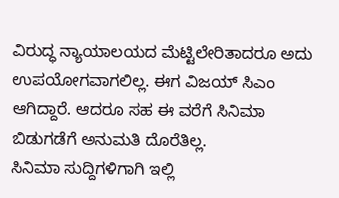ವಿರುದ್ಧ ನ್ಯಾಯಾಲಯದ ಮೆಟ್ಟಿಲೇರಿತಾದರೂ ಅದು ಉಪಯೋಗವಾಗಲಿಲ್ಲ. ಈಗ ವಿಜಯ್ ಸಿಎಂ ಆಗಿದ್ದಾರೆ. ಆದರೂ ಸಹ ಈ ವರೆಗೆ ಸಿನಿಮಾ ಬಿಡುಗಡೆಗೆ ಅನುಮತಿ ದೊರೆತಿಲ್ಲ.
ಸಿನಿಮಾ ಸುದ್ದಿಗಳಿಗಾಗಿ ಇಲ್ಲಿ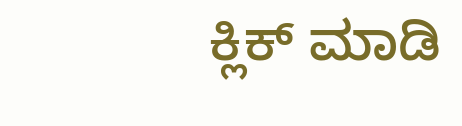ಕ್ಲಿಕ್ ಮಾಡಿ